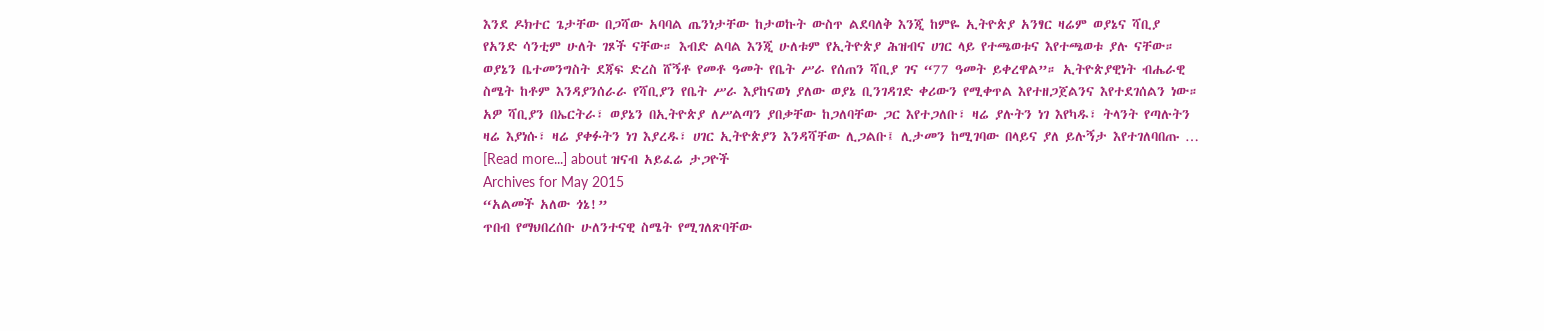እንደ ዶክተር ጌታቸው በጋሻው አባባል ጤንነታቸው ከታወኩት ውስጥ ልደባለቅ እንጂ ከምዬ ኢትዮጵያ አንፃር ዛሬም ወያኔና ሻቢያ የአንድ ሳንቲም ሁለት ገጾች ናቸው። እብድ ልባል እንጂ ሁለቱም የኢትዮጵያ ሕዝብና ሀገር ላይ የተጫወቱና እየተጫወቱ ያሉ ናቸው። ወያኔን ቤተመንግስት ደጃፍ ድረስ ሸኝቶ የመቶ ዓመት የቤት ሥራ የሰጠን ሻቢያ ገና “77 ዓመት ይቀረዋል”። ኢትዮጵያዊነት ብሔራዊ ስሜት ከቶም እንዳያንሰራራ የሻቢያን የቤት ሥራ እያከናወነ ያለው ወያኔ ቢንገዳገድ ቀሪውን የሚቀጥል እየተዘጋጀልንና እየተደገሰልን ነው። አዎ ሻቢያን በኤርትራ፣ ወያኔን በኢትዮጵያ ለሥልጣን ያበቃቸው ከጋለባቸው ጋር እየተጋለቡ፣ ዛሬ ያሉትን ነገ እየካዱ፣ ትላንት የጣሉትን ዛሬ እያነሱ፣ ዛሬ ያቀፉትን ነገ እያረዱ፣ ሀገር ኢትዮጵያን እንዳሻቸው ሊጋልቡ፤ ሊታመን ከሚገባው በላይና ያለ ይሉኝታ እየተገለባበጡ … [Read more...] about ዝናብ አይፈሬ ታጋዮች
Archives for May 2015
“አልመች አለው ጎኔ!”
ጥበብ የማህበረሰቡ ሁለንተናዊ ስሜት የሚገለጽባቸው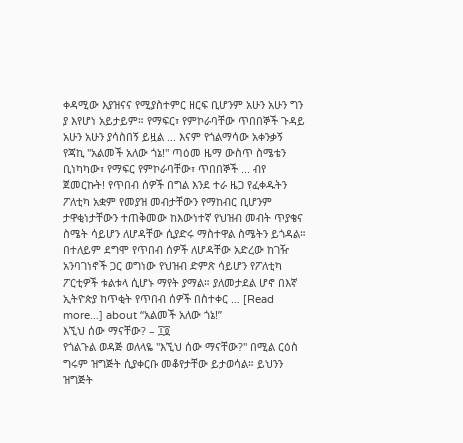ቀዳሚው እያዝናና የሚያስተምር ዘርፍ ቢሆንም አሁን አሁን ግን ያ እየሆነ አይታይም። የማፍር፣ የምኮራባቸው ጥበበኞች ጉዳይ አሁን አሁን ያሳስበኝ ይዟል ... እናም የጎልማሳው አቀንቃኝ የጃኪ "አልመች አለው ጎኔ!" ጣዕመ ዜማ ውስጥ ስሜቴን ቢነካካው፣ የማፍር የምኮራባቸው፣ ጥበበኞች ... ብየ ጀመርኩት! የጥበብ ሰዎች በግል እንደ ተራ ዜጋ የፈቀዱትን ፖለቲካ አቋም የመያዝ መብታቸውን የማከብር ቢሆንም ታዋቂነታቸውን ተጠቅመው ከእውነተኛ የህዝብ መብት ጥያቄና ስሜት ሳይሆን ለሆዳቸው ሲያድሩ ማስተዋል ስሜትን ይጎዳል። በተለይም ደግሞ የጥበብ ሰዎች ለሆዳቸው አድረው ከገዥ አንባገነኖች ጋር ወግነው የህዝብ ድምጽ ሳይሆን የፖለቲካ ፖርቲዎች ቱልቱላ ሲሆኑ ማየት ያማል። ያለመታደል ሆኖ በእኛ ኢትዮጵያ ከጥቂት የጥበብ ሰዎች በስተቀር … [Read more...] about “አልመች አለው ጎኔ!”
እኚህ ሰው ማናቸው? – ፲፬
የጎልጉል ወዳጅ ወለላዬ "እኚህ ሰው ማናቸው?" በሚል ርዕስ ግሩም ዝግጅት ሲያቀርቡ መቆየታቸው ይታወሳል። ይህንን ዝግጅት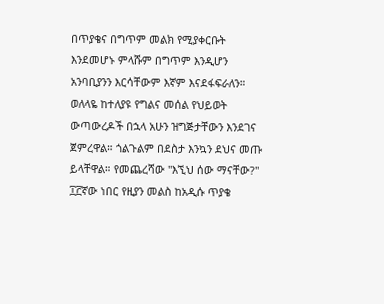በጥያቄና በግጥም መልክ የሚያቀርቡት እንደመሆኑ ምላሹም በግጥም እንዲሆን አንባቢያንን እርሳቸውም እኛም እናደፋፍራለን። ወለላዬ ከተለያዩ የግልና መሰል የህይወት ውጣውረዶች በኋላ አሁን ዝግጅታቸውን እንደገና ጀምረዋል። ጎልጉልም በደስታ እንኳን ደህና መጡ ይላቸዋል። የመጨረሻው "እኚህ ሰው ማናቸው?" ፲፫ኛው ነበር የዚያን መልስ ከአዲሱ ጥያቄ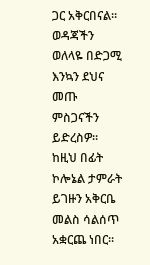ጋር አቅርበናል። ወዳጃችን ወለላዬ በድጋሚ እንኳን ደህና መጡ ምስጋናችን ይድረስዎ። ከዚህ በፊት ኮሎኔል ታምራት ይገዙን አቅርቤ መልስ ሳልሰጥ አቋርጨ ነበር።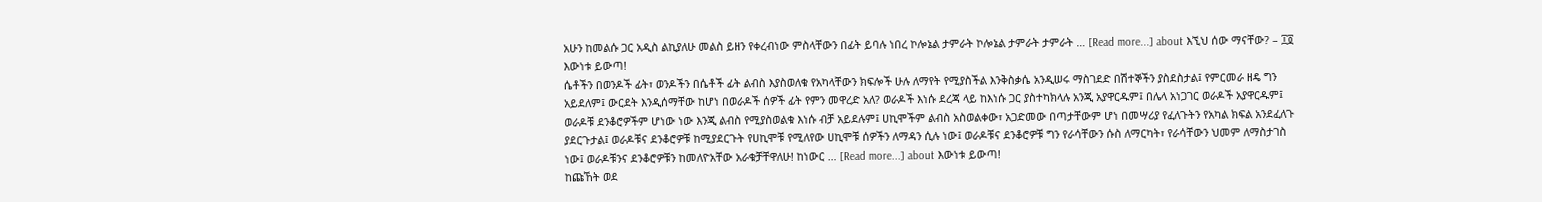አሁን ከመልሱ ጋር አዲስ ልኪያለሁ መልስ ይዘን የቀረብነው ምስላቸውን በፊት ይባሉ ነበረ ኮሎኔል ታምራት ኮሎኔል ታምራት ታምራት … [Read more...] about እኚህ ሰው ማናቸው? – ፲፬
እውነቱ ይውጣ!
ሴቶችን በወንዶች ፊት፣ ወንዶችን በሴቶች ፊት ልብስ እያስወለቁ የአካላቸውን ክፍሎች ሁሉ ለማየት የሚያስችል እንቅስቃሴ አንዲሠሩ ማስገደድ በሽተኞችን ያስደስታል፤ የምርመራ ዘዴ ግን አይደለም፤ ውርደት እንዲሰማቸው ከሆነ በወራዶች ሰዎች ፊት የምን መዋረድ አለ? ወራዶች እነሱ ደረጃ ላይ ከእነሱ ጋር ያስተካክላሉ አንጂ አያዋርዱም፤ በሌላ አነጋገር ወራዶች አያዋርዱም፤ ወራዶቹ ደንቆሮዎችም ሆነው ነው እንጂ ልብስ የሚያስወልቁ እነሱ ብቻ አይደሉም፤ ሀኪሞችም ልብስ አስወልቀው፣ አጋድመው በጣታቸውም ሆነ በመሣሪያ የፈለጉትን የአካል ክፍል አንደፈለጉ ያደርጉታል፤ ወራዶቹና ደንቆሮዎቹ ከሚያደርጉት የሀኪሞቹ የሚለየው ሀኪሞቹ ሰዎችን ለማዳን ሲሉ ነው፤ ወራዶቹና ደንቆሮዎቹ ግን የራሳቸውን ሱስ ለማርካት፣ የራሳቸውን ህመም ለማስታገስ ነው፤ ወራዶቹንና ደንቆሮዎቹን ከመለዮአቸው አራቁቻቸዋለሁ! ከነውር … [Read more...] about እውነቱ ይውጣ!
ከጩኸት ወደ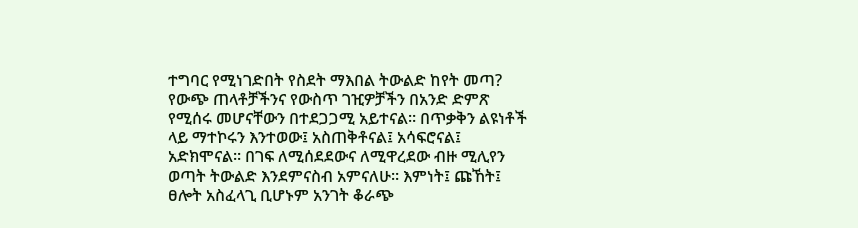ተግባር የሚነገድበት የስደት ማእበል ትውልድ ከየት መጣ?
የውጭ ጠላቶቻችንና የውስጥ ገዢዎቻችን በአንድ ድምጽ የሚሰሩ መሆናቸውን በተደጋጋሚ አይተናል። በጥቃቅን ልዩነቶች ላይ ማተኮሩን እንተወው፤ አስጠቅቶናል፤ አሳፍሮናል፤ አድክሞናል። በገፍ ለሚሰደደውና ለሚዋረደው ብዙ ሚሊየን ወጣት ትውልድ እንደምናስብ አምናለሁ። እምነት፤ ጩኸት፤ ፀሎት አስፈላጊ ቢሆኑም አንገት ቆራጭ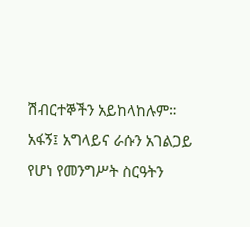ሽብርተኞችን አይከላከሉም። አፋኝ፤ አግላይና ራሱን አገልጋይ የሆነ የመንግሥት ስርዓትን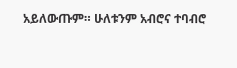አይለውጡም። ሁለቱንም አብሮና ተባብሮ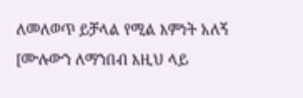ለመለወጥ ይቻላል የሚል እምነት አለኝ [ሙሉውን ለማንበብ እዚህ ላይ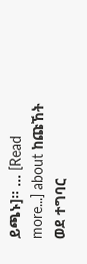ይጫኑ]። … [Read more...] about ከጩኸት ወደ ተግባር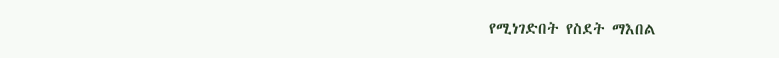የሚነገድበት የስደት ማእበል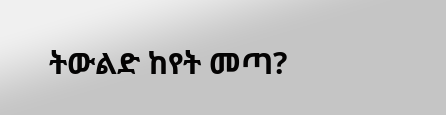ትውልድ ከየት መጣ?